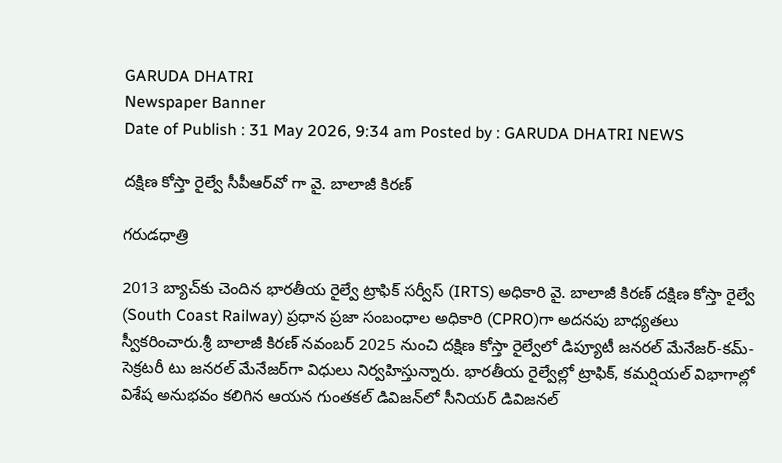GARUDA DHATRI
Newspaper Banner
Date of Publish : 31 May 2026, 9:34 am Posted by : GARUDA DHATRI NEWS

దక్షిణ కోస్తా రైల్వే సీపీఆర్‌వో గా వై. బాలాజీ కిరణ్

గరుడధాత్రి

2013 బ్యాచ్‌కు చెందిన భారతీయ రైల్వే ట్రాఫిక్ సర్వీస్ (IRTS) అధికారి వై. బాలాజీ కిరణ్ దక్షిణ కోస్తా రైల్వే (South Coast Railway) ప్రధాన ప్రజా సంబంధాల అధికారి (CPRO)గా అదనపు బాధ్యతలు స్వీకరించారు.శ్రీ బాలాజీ కిరణ్ నవంబర్ 2025 నుంచి దక్షిణ కోస్తా రైల్వేలో డిప్యూటీ జనరల్ మేనేజర్-కమ్-సెక్రటరీ టు జనరల్ మేనేజర్‌గా విధులు నిర్వహిస్తున్నారు. భారతీయ రైల్వేల్లో ట్రాఫిక్, కమర్షియల్ విభాగాల్లో విశేష అనుభవం కలిగిన ఆయన గుంతకల్ డివిజన్‌లో సీనియర్ డివిజనల్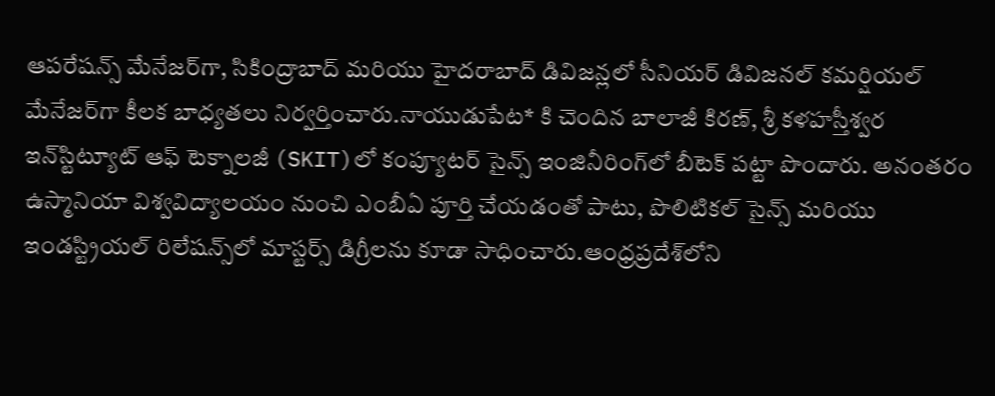ఆపరేషన్స్ మేనేజర్‌గా, సికింద్రాబాద్ మరియు హైదరాబాద్ డివిజన్లలో సీనియర్ డివిజనల్ కమర్షియల్ మేనేజర్‌గా కీలక బాధ్యతలు నిర్వర్తించారు.నాయుడుపేట* కి చెందిన బాలాజీ కిరణ్, శ్రీ కళహస్తీశ్వర ఇన్‌స్టిట్యూట్ ఆఫ్ టెక్నాలజీ (SKIT)లో కంప్యూటర్ సైన్స్ ఇంజినీరింగ్‌లో బీటెక్ పట్టా పొందారు. అనంతరం ఉస్మానియా విశ్వవిద్యాలయం నుంచి ఎంబీఏ పూర్తి చేయడంతో పాటు, పొలిటికల్ సైన్స్ మరియు ఇండస్ట్రియల్ రిలేషన్స్‌లో మాస్టర్స్ డిగ్రీలను కూడా సాధించారు.ఆంధ్రప్రదేశ్‌లోని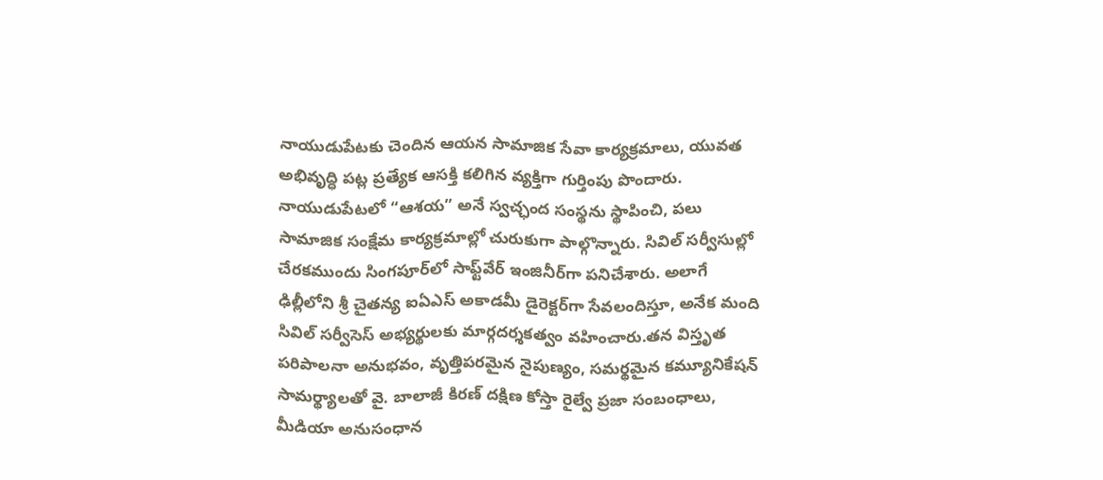నాయుడుపేటకు చెందిన ఆయన సామాజిక సేవా కార్యక్రమాలు, యువత అభివృద్ధి పట్ల ప్రత్యేక ఆసక్తి కలిగిన వ్యక్తిగా గుర్తింపు పొందారు. నాయుడుపేటలో “ఆశయ” అనే స్వచ్ఛంద సంస్థను స్థాపించి, పలు సామాజిక సంక్షేమ కార్యక్రమాల్లో చురుకుగా పాల్గొన్నారు. సివిల్ సర్వీసుల్లో చేరకముందు సింగపూర్‌లో సాఫ్ట్‌వేర్ ఇంజినీర్‌గా పనిచేశారు. అలాగే ఢిల్లీలోని శ్రీ చైతన్య ఐఏఎస్ అకాడమీ డైరెక్టర్‌గా సేవలందిస్తూ, అనేక మంది సివిల్ సర్వీసెస్ అభ్యర్థులకు మార్గదర్శకత్వం వహించారు.తన విస్తృత పరిపాలనా అనుభవం, వృత్తిపరమైన నైపుణ్యం, సమర్థమైన కమ్యూనికేషన్ సామర్థ్యాలతో వై. బాలాజీ కిరణ్ దక్షిణ కోస్తా రైల్వే ప్రజా సంబంధాలు, మీడియా అనుసంధాన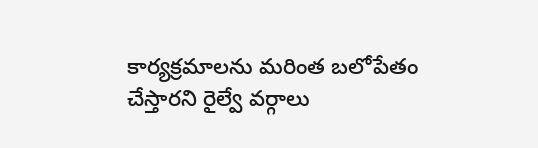కార్యక్రమాలను మరింత బలోపేతం చేస్తారని రైల్వే వర్గాలు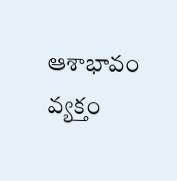ఆశాభావం వ్యక్తం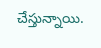చేస్తున్నాయి.